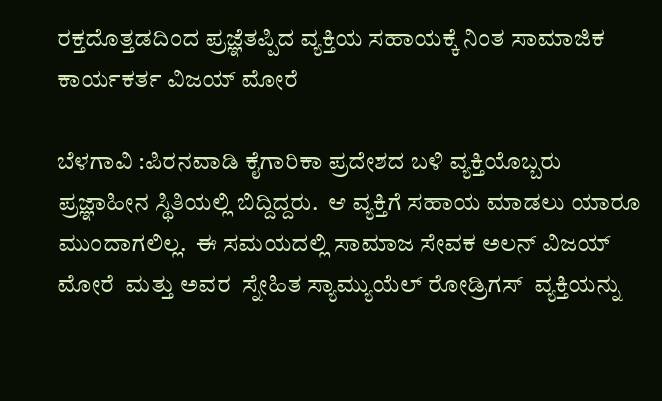ರಕ್ತದೊತ್ತಡದಿಂದ ಪ್ರಜ್ಞೆತಪ್ಪಿದ ವ್ಯಕ್ತಿಯ ಸಹಾಯಕ್ಕೆ ನಿಂತ ಸಾಮಾಜಿಕ ಕಾರ್ಯಕರ್ತ ವಿಜಯ್ ಮೋರೆ

ಬೆಳಗಾವಿ :ಪಿರನವಾಡಿ ಕೈಗಾರಿಕಾ ಪ್ರದೇಶದ ಬಳಿ ವ್ಯಕ್ತಿಯೊಬ್ಬರು ಪ್ರಜ್ಞಾಹೀನ ಸ್ಥಿತಿಯಲ್ಲಿ ಬಿದ್ದಿದ್ದರು.  ಆ ವ್ಯಕ್ತಿಗೆ ಸಹಾಯ ಮಾಡಲು ಯಾರೂ ಮುಂದಾಗಲಿಲ್ಲ.  ಈ ಸಮಯದಲ್ಲಿ ಸಾಮಾಜ ಸೇವಕ ಅಲನ್ ವಿಜಯ್ ಮೋರೆ  ಮತ್ತು ಅವರ  ಸ್ನೇಹಿತ ಸ್ಯಾಮ್ಯುಯೆಲ್ ರೋಡ್ರಿಗಸ್  ವ್ಯಕ್ತಿಯನ್ನು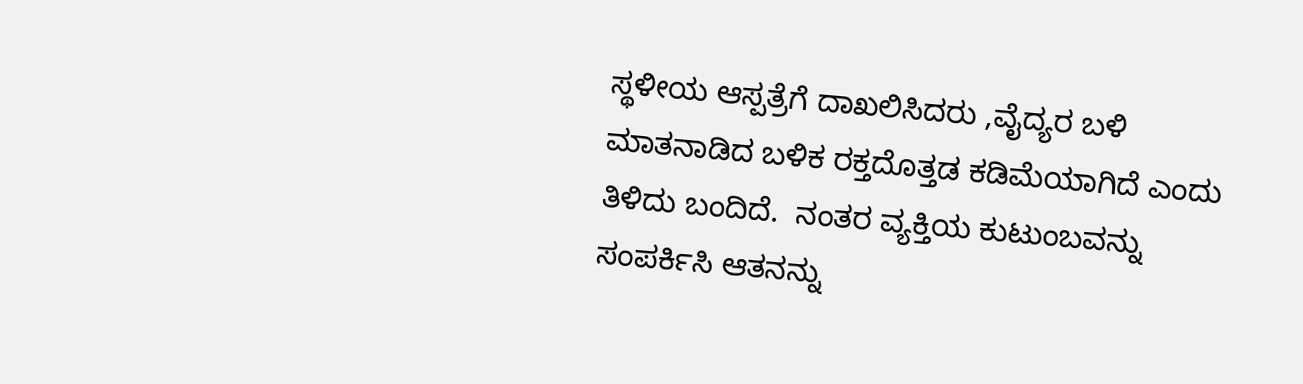ಸ್ಥಳೀಯ ಆಸ್ಪತ್ರೆಗೆ ದಾಖಲಿಸಿದರು ,ವೈದ್ಯರ ಬಳಿ ಮಾತನಾಡಿದ ಬಳಿಕ ರಕ್ತದೊತ್ತಡ ಕಡಿಮೆಯಾಗಿದೆ ಎಂದು ತಿಳಿದು ಬಂದಿದೆ.  ನಂತರ ವ್ಯಕ್ತಿಯ ಕುಟುಂಬವನ್ನು ಸಂಪರ್ಕಿಸಿ ಆತನನ್ನು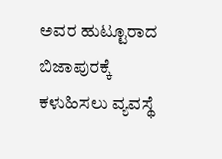ಅವರ ಹುಟ್ಟೂರಾದ ಬಿಜಾಪುರಕ್ಕೆ ಕಳುಹಿಸಲು ವ್ಯವಸ್ಥೆ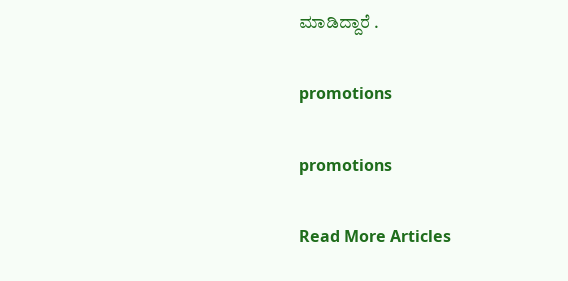ಮಾಡಿದ್ದಾರೆ .

promotions

promotions

Read More Articles